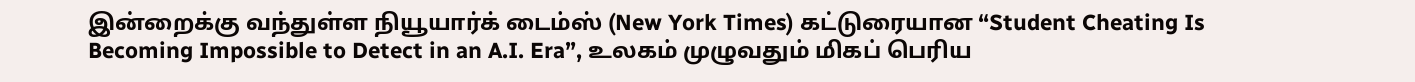இன்றைக்கு வந்துள்ள நியூயார்க் டைம்ஸ் (New York Times) கட்டுரையான “Student Cheating Is Becoming Impossible to Detect in an A.I. Era”, உலகம் முழுவதும் மிகப் பெரிய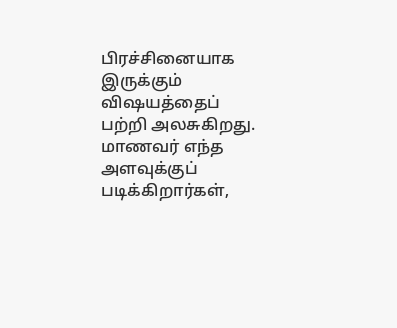பிரச்சினையாக இருக்கும் விஷயத்தைப் பற்றி அலசுகிறது.
மாணவர் எந்த அளவுக்குப் படிக்கிறார்கள்,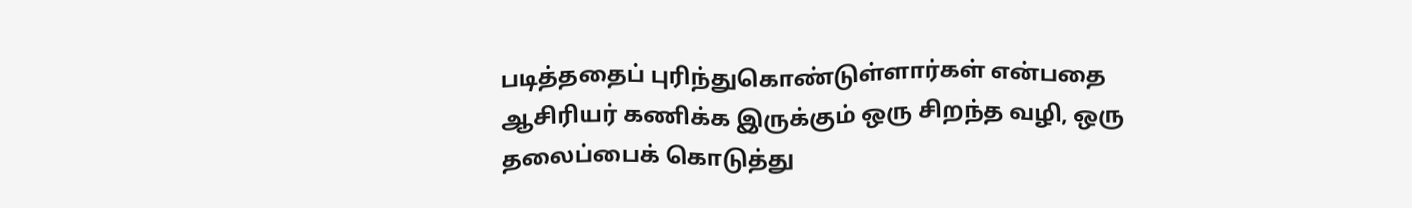படித்ததைப் புரிந்துகொண்டுள்ளார்கள் என்பதை ஆசிரியர் கணிக்க இருக்கும் ஒரு சிறந்த வழி, ஒரு தலைப்பைக் கொடுத்து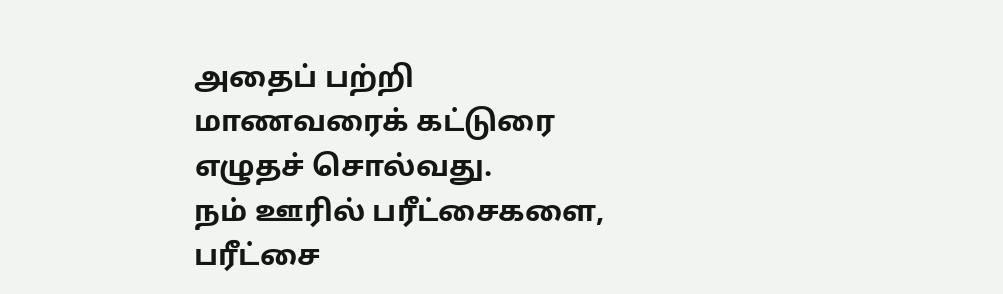அதைப் பற்றி மாணவரைக் கட்டுரை எழுதச் சொல்வது.
நம் ஊரில் பரீட்சைகளை, பரீட்சை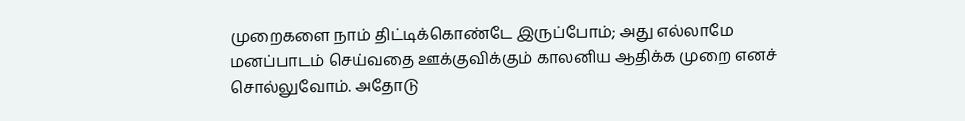முறைகளை நாம் திட்டிக்கொண்டே இருப்போம்; அது எல்லாமே மனப்பாடம் செய்வதை ஊக்குவிக்கும் காலனிய ஆதிக்க முறை எனச் சொல்லுவோம். அதோடு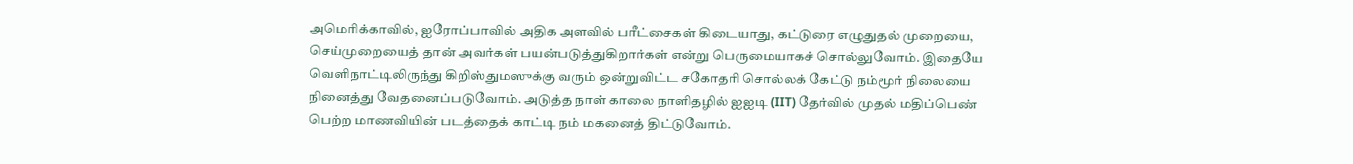அமெரிக்காவில், ஐரோப்பாவில் அதிக அளவில் பரீட்சைகள் கிடையாது, கட்டுரை எழுதுதல் முறையை, செய்முறையைத் தான் அவர்கள் பயன்படுத்துகிறார்கள் என்று பெருமையாகச் சொல்லுவோம். இதையே வெளிநாட்டிலிருந்து கிறிஸ்துமஸுக்கு வரும் ஒன்றுவிட்ட சகோதரி சொல்லக் கேட்டு நம்மூர் நிலையை நினைத்து வேதனைப்படுவோம். அடுத்த நாள் காலை நாளிதழில் ஐஐடி (IIT) தேர்வில் முதல் மதிப்பெண் பெற்ற மாணவியின் படத்தைக் காட்டி நம் மகனைத் திட்டுவோம்.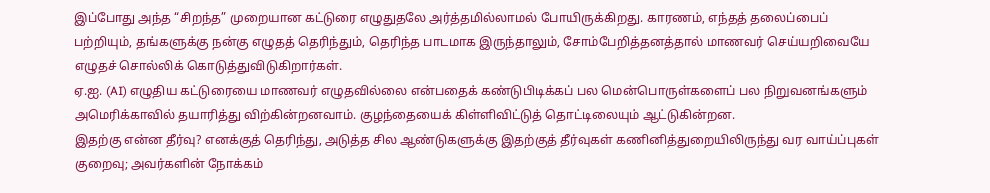இப்போது அந்த “சிறந்த” முறையான கட்டுரை எழுதுதலே அர்த்தமில்லாமல் போயிருக்கிறது. காரணம், எந்தத் தலைப்பைப் பற்றியும், தங்களுக்கு நன்கு எழுதத் தெரிந்தும், தெரிந்த பாடமாக இருந்தாலும், சோம்பேறித்தனத்தால் மாணவர் செய்யறிவையே எழுதச் சொல்லிக் கொடுத்துவிடுகிறார்கள்.
ஏ.ஐ. (AI) எழுதிய கட்டுரையை மாணவர் எழுதவில்லை என்பதைக் கண்டுபிடிக்கப் பல மென்பொருள்களைப் பல நிறுவனங்களும் அமெரிக்காவில் தயாரித்து விற்கின்றனவாம். குழந்தையைக் கிள்ளிவிட்டுத் தொட்டிலையும் ஆட்டுகின்றன.
இதற்கு என்ன தீர்வு? எனக்குத் தெரிந்து, அடுத்த சில ஆண்டுகளுக்கு இதற்குத் தீர்வுகள் கணினித்துறையிலிருந்து வர வாய்ப்புகள் குறைவு; அவர்களின் நோக்கம்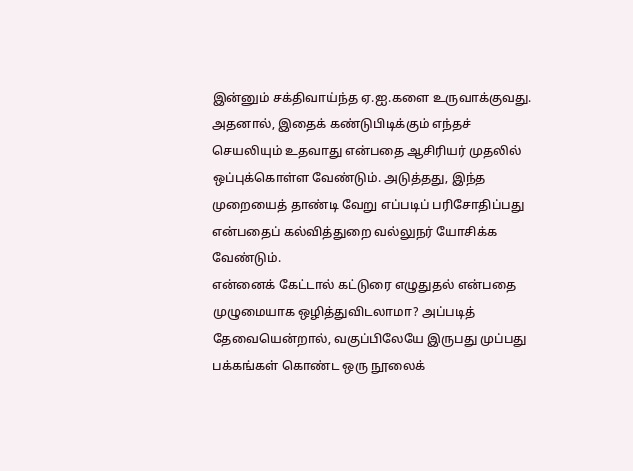இன்னும் சக்திவாய்ந்த ஏ.ஐ.களை உருவாக்குவது. அதனால், இதைக் கண்டுபிடிக்கும் எந்தச் செயலியும் உதவாது என்பதை ஆசிரியர் முதலில் ஒப்புக்கொள்ள வேண்டும். அடுத்தது, இந்த முறையைத் தாண்டி வேறு எப்படிப் பரிசோதிப்பது என்பதைப் கல்வித்துறை வல்லுநர் யோசிக்க வேண்டும்.
என்னைக் கேட்டால் கட்டுரை எழுதுதல் என்பதை முழுமையாக ஒழித்துவிடலாமா? அப்படித் தேவையென்றால், வகுப்பிலேயே இருபது முப்பது பக்கங்கள் கொண்ட ஒரு நூலைக்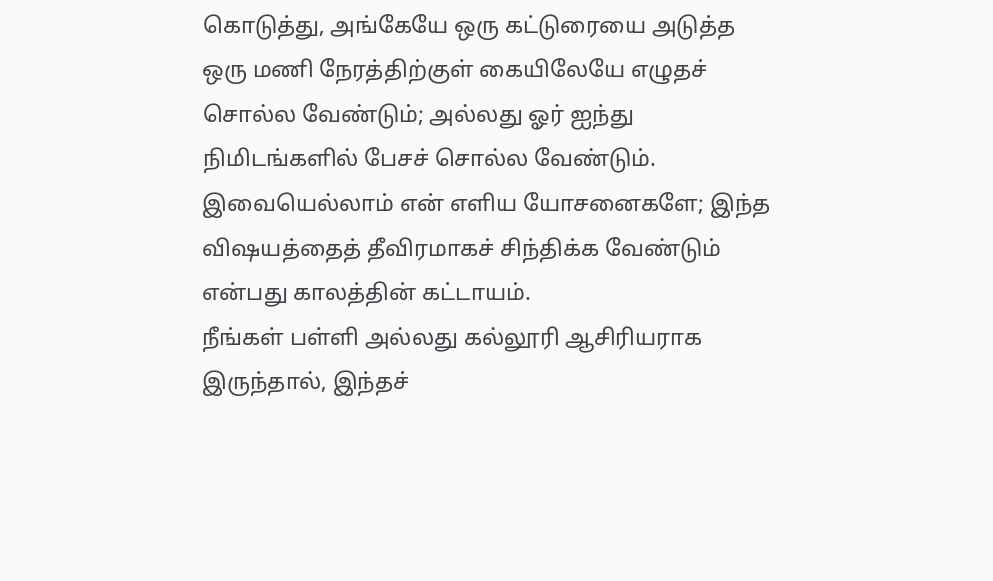கொடுத்து, அங்கேயே ஒரு கட்டுரையை அடுத்த ஒரு மணி நேரத்திற்குள் கையிலேயே எழுதச் சொல்ல வேண்டும்; அல்லது ஓர் ஐந்து நிமிடங்களில் பேசச் சொல்ல வேண்டும். இவையெல்லாம் என் எளிய யோசனைகளே; இந்த விஷயத்தைத் தீவிரமாகச் சிந்திக்க வேண்டும் என்பது காலத்தின் கட்டாயம்.
நீங்கள் பள்ளி அல்லது கல்லூரி ஆசிரியராக இருந்தால், இந்தச்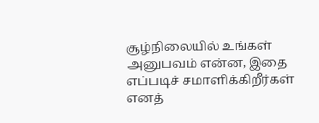சூழ்நிலையில் உங்கள் அனுபவம் என்ன, இதை எப்படிச் சமாளிக்கிறீர்கள் எனத்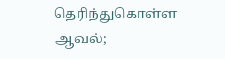தெரிந்துகொள்ள ஆவல்;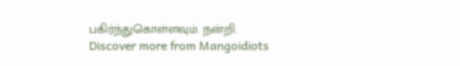பகிர்ந்துகொள்ளவும். நன்றி.
Discover more from Mangoidiots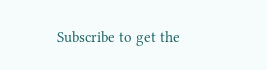Subscribe to get the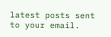latest posts sent to your email.